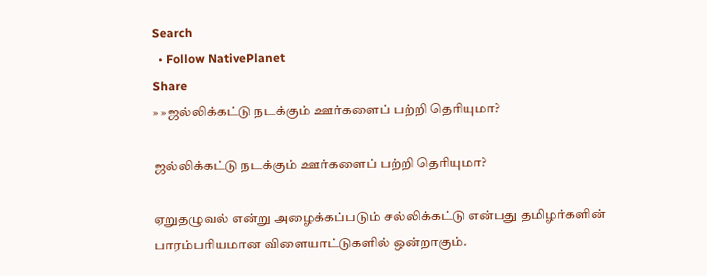Search
  • Follow NativePlanet
Share
» »ஜல்லிக்கட்டு நடக்கும் ஊர்களைப் பற்றி தெரியுமா?

ஜல்லிக்கட்டு நடக்கும் ஊர்களைப் பற்றி தெரியுமா?

ஏறுதழுவல் என்று அழைக்கப்படும் சல்லிக்கட்டு என்பது தமிழர்களின் பாரம்பரியமான விளையாட்டுகளில் ஒன்றாகும்.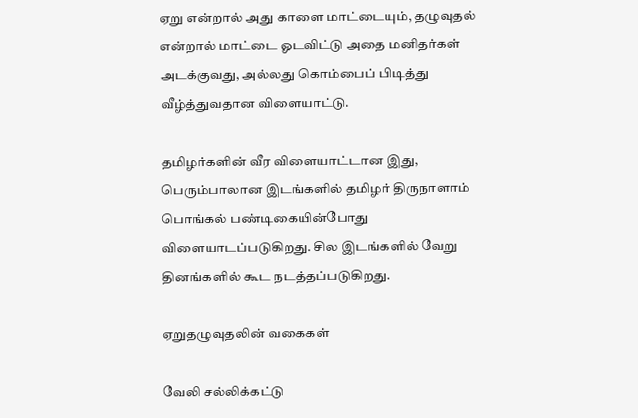ஏறு என்றால் அது காளை மாட்டையும், தழுவுதல் என்றால் மாட்டை ஓடவிட்டு அதை மனிதர்கள் அடக்குவது, அல்லது கொம்பைப் பிடித்து வீழ்த்துவதான விளையாட்டு.

தமிழர்களின் வீர விளையாட்டான இது, பெரும்பாலான இடங்களில் தமிழர் திருநாளாம் பொங்கல் பண்டிகையின்போது விளையாடப்படுகிறது. சில இடங்களில் வேறு தினங்களில் கூட நடத்தப்படுகிறது.

ஏறுதழுவுதலின் வகைகள்

வேலி சல்லிக்கட்டு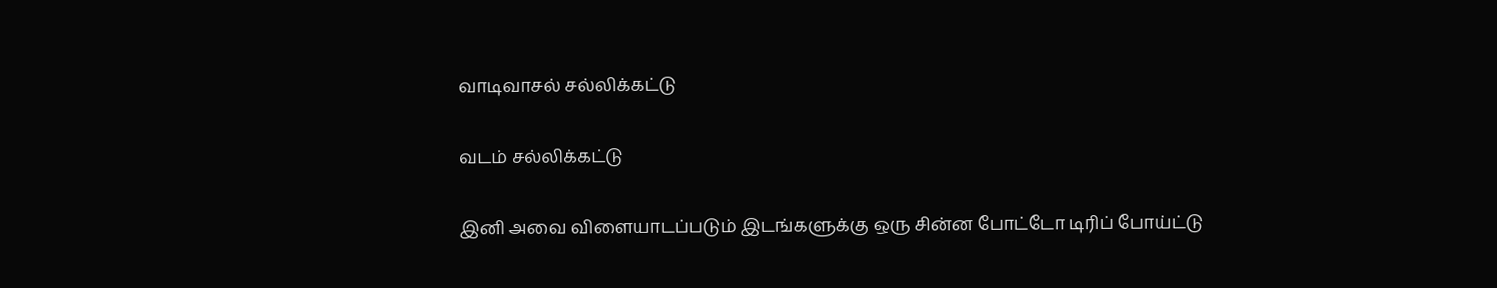வாடிவாசல் சல்லிக்கட்டு

வடம் சல்லிக்கட்டு

இனி அவை விளையாடப்படும் இடங்களுக்கு ஒரு சின்ன போட்டோ டிரிப் போய்ட்டு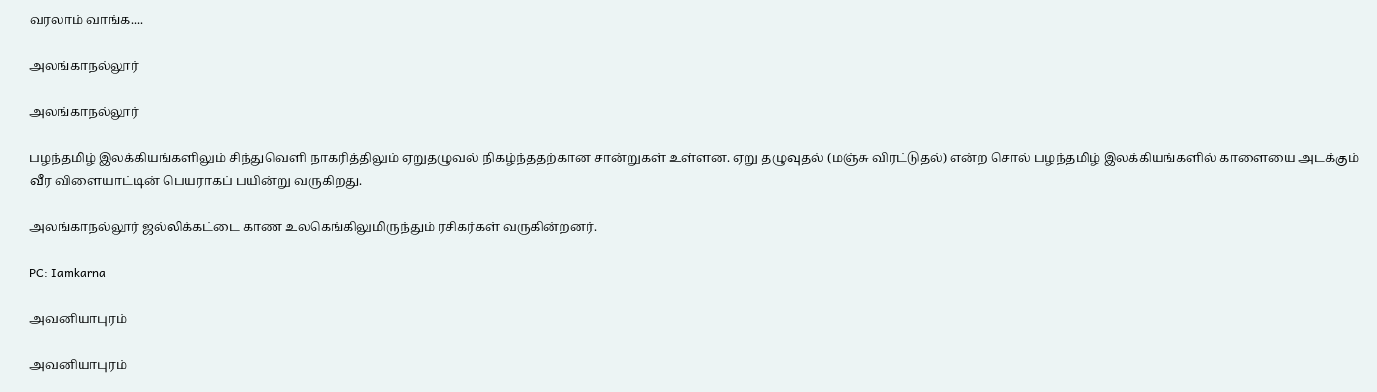வரலாம் வாங்க....

அலங்காநல்லூர்

அலங்காநல்லூர்

பழந்தமிழ் இலக்கியங்களிலும் சிந்துவெளி நாகரித்திலும் ஏறுதழுவல் நிகழ்ந்ததற்கான சான்றுகள் உள்ளன. ஏறு தழுவுதல் (மஞ்சு விரட்டுதல்) என்ற சொல் பழந்தமிழ் இலக்கியங்களில் காளையை அடக்கும் வீர விளையாட்டின் பெயராகப் பயின்று வருகிறது.

அலங்காநல்லூர் ஜல்லிக்கட்டை காண உலகெங்கிலுமிருந்தும் ரசிகர்கள் வருகின்றனர்.

PC: Iamkarna

அவனியாபுரம்

அவனியாபுரம்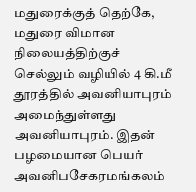மதுரைக்குத் தெற்கே, மதுரை விமான நிலையத்திற்குச் செல்லும் வழியில் 4 கி.மீ தூரத்தில் அவனியாபுரம் அமைந்துள்ளது அவனியாபுரம். இதன் பழமையான பெயர் அவனிபசேகரமங்கலம்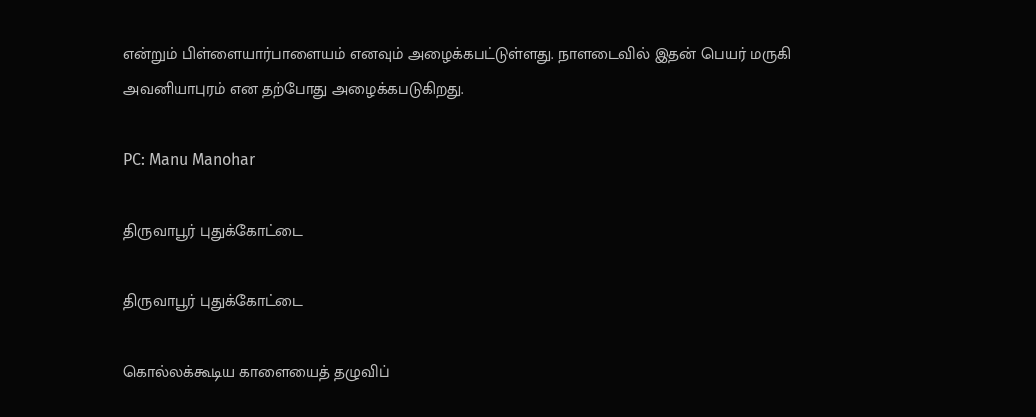என்றும் பிள்ளையார்பாளையம் எனவும் அழைக்கபட்டுள்ளது. நாளடைவில் இதன் பெயர் மருகி அவனியாபுரம் என தற்போது அழைக்கபடுகிறது.

PC: Manu Manohar

திருவாபூர் புதுக்கோட்டை

திருவாபூர் புதுக்கோட்டை

கொல்லக்கூடிய காளையைத் தழுவிப்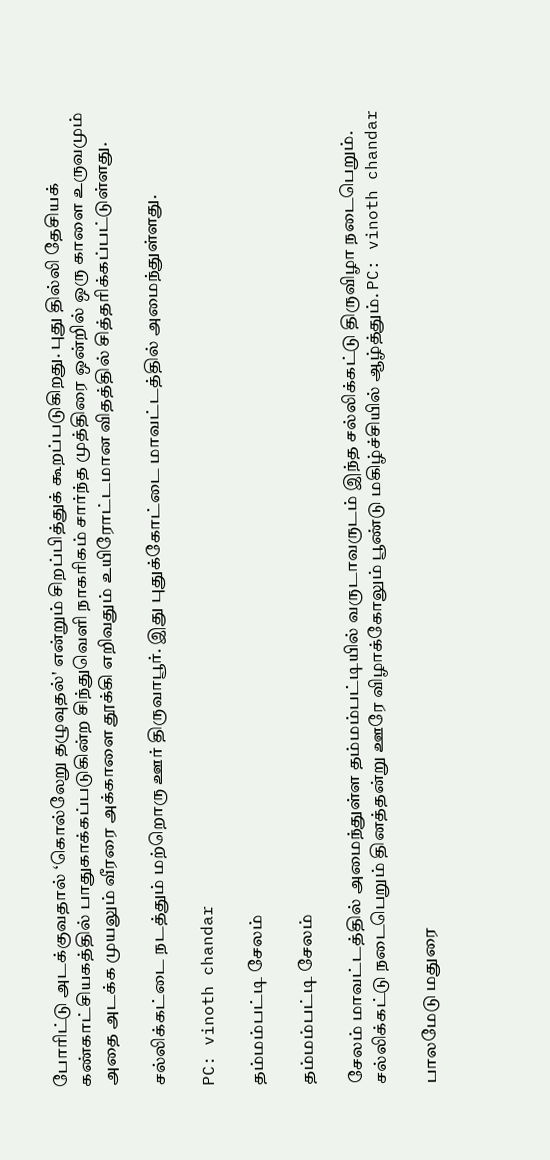போரிட்டு அடக்குவதால் ‘கொல்லேறு தழுவுதல்' என்றும் சிறப்பித்துக் கூறப்படுகிறது. புது தில்லி தேசியக் கண்காட்சியகத்தில் பாதுகாக்கப்படுகின்ற சிந்துவெளி நாகரிகம் சார்ந்த முத்திரை ஒன்றில் ஒரு காளை உருவமும் அதை அடக்க முயலும் வீரரை அக்காளை தூக்கி எறிவதும் உயிரோட்டமான விதத்தில் சித்தரிக்கப்பட்டுள்ளது.

சல்லிக்கட்டை நடத்தும் மற்றொரு ஊர் திருவாபூர். இது புதுக்கோட்டை மாவட்டத்தில் அமைந்துள்ளது.

PC: vinoth chandar

தம்மம்பட்டி சேலம்

தம்மம்பட்டி சேலம்

சேலம் மாவட்டத்தில் அமைந்துள்ள தம்மம்பட்டியில் வருடாவருடம் இந்த சல்லிக்கட்டு திருவிழா நடைபெறும். சல்லிக்கட்டு நடைபெறும் தினத்தன்று ஊரே விழாக்கோலும் பூண்டு மகிழ்ச்சியில் ஆழ்த்தும். PC: vinoth chandar

பாலமேடு மதுரை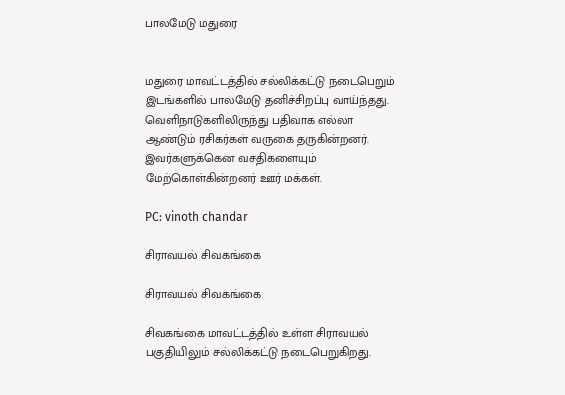பாலமேடு மதுரை


மதுரை மாவட்டத்தில் சல்லிக்கட்டு நடைபெறும் இடங்களில் பாலமேடு தனிச்சிறப்பு வாய்ந்தது. வெளிநாடுகளிலிருந்து பதிவாக எல்லா ஆண்டும் ரசிகர்கள் வருகை தருகின்றனர். இவர்களுக்கென வசதிகளையும் மேற்கொள்கின்றனர் ஊர் மக்கள்.

PC: vinoth chandar

சிராவயல் சிவகங்கை

சிராவயல் சிவகங்கை

சிவகங்கை மாவட்டத்தில் உள்ள சிராவயல் பகுதியிலும் சல்லிக்கட்டு நடைபெறுகிறது.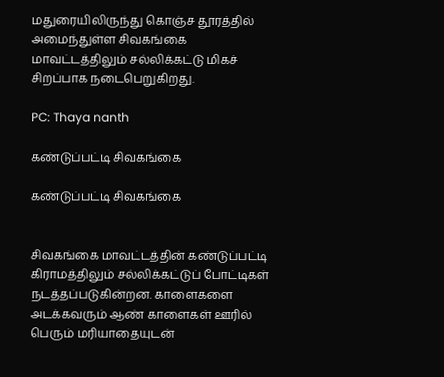மதுரையிலிருந்து கொஞ்ச தூரத்தில் அமைந்துள்ள சிவகங்கை மாவட்டத்திலும் சல்லிக்கட்டு மிகச் சிறப்பாக நடைபெறுகிறது.

PC: Thaya nanth

கண்டுப்பட்டி சிவகங்கை

கண்டுப்பட்டி சிவகங்கை


சிவகங்கை மாவட்டத்தின் கண்டுப்பட்டி கிராமத்திலும் சல்லிக்கட்டுப் போட்டிகள் நடத்தப்படுகின்றன. காளைகளை அடக்கவரும் ஆண் காளைகள் ஊரில் பெரும் மரியாதையுடன்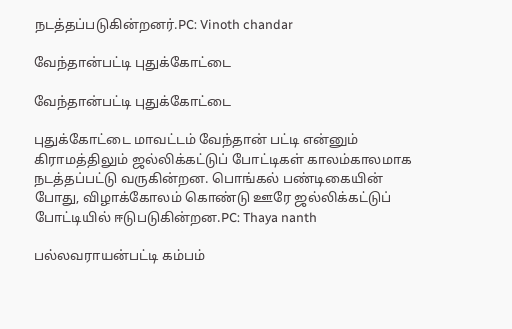நடத்தப்படுகின்றனர்.PC: Vinoth chandar

வேந்தான்பட்டி புதுக்கோட்டை

வேந்தான்பட்டி புதுக்கோட்டை

புதுக்கோட்டை மாவட்டம் வேந்தான் பட்டி என்னும் கிராமத்திலும் ஜல்லிக்கட்டுப் போட்டிகள் காலம்காலமாக நடத்தப்பட்டு வருகின்றன. பொங்கல் பண்டிகையின் போது, விழாக்கோலம் கொண்டு ஊரே ஜல்லிக்கட்டுப் போட்டியில் ஈடுபடுகின்றன.PC: Thaya nanth

பல்லவராயன்பட்டி கம்பம்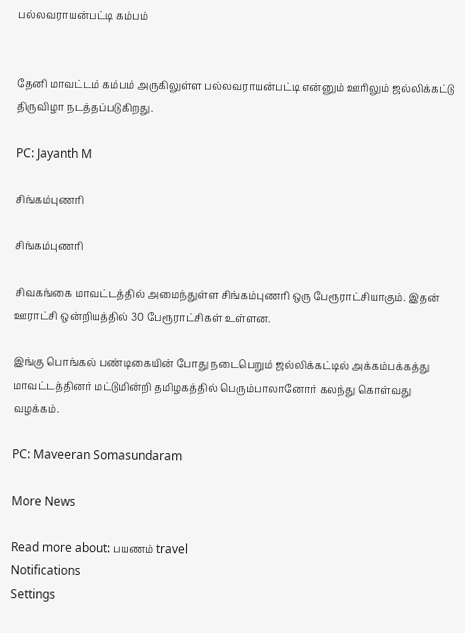பல்லவராயன்பட்டி கம்பம்


தேனி மாவட்டம் கம்பம் அருகிலுள்ள பல்லவராயன்பட்டி என்னும் ஊரிலும் ஜல்லிக்கட்டு திருவிழா நடத்தப்படுகிறது.

PC: Jayanth M

சிங்கம்புணரி

சிங்கம்புணரி

சிவகங்கை மாவட்டத்தில் அமைந்துள்ள சிங்கம்புணரி ஒரு பேரூராட்சியாகும். இதன் ஊராட்சி ஒன்றியத்தில் 30 பேரூராட்சிகள் உள்ளன.

இங்கு பொங்கல் பண்டிகையின் போது நடைபெறும் ஜல்லிக்கட்டில் அக்கம்பக்கத்து மாவட்டத்தினர் மட்டுமின்றி தமிழகத்தில் பெரும்பாலானோர் கலந்து கொள்வது வழக்கம்.

PC: Maveeran Somasundaram

More News

Read more about: பயணம் travel
Notifications
Settings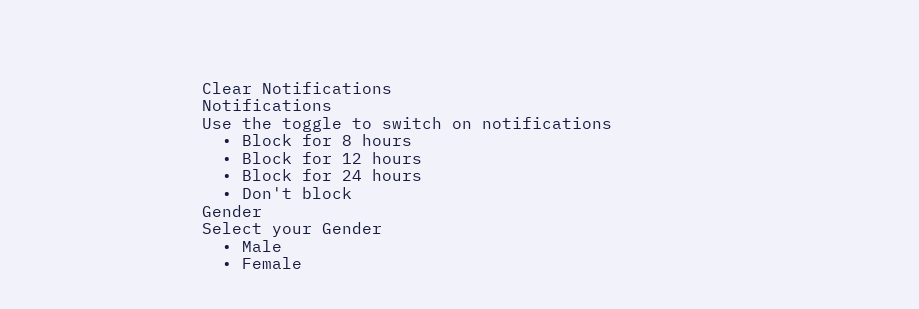Clear Notifications
Notifications
Use the toggle to switch on notifications
  • Block for 8 hours
  • Block for 12 hours
  • Block for 24 hours
  • Don't block
Gender
Select your Gender
  • Male
  • Female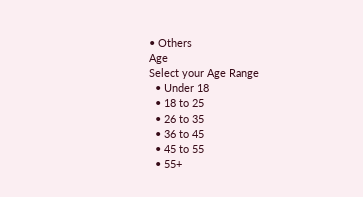• Others
Age
Select your Age Range
  • Under 18
  • 18 to 25
  • 26 to 35
  • 36 to 45
  • 45 to 55
  • 55+